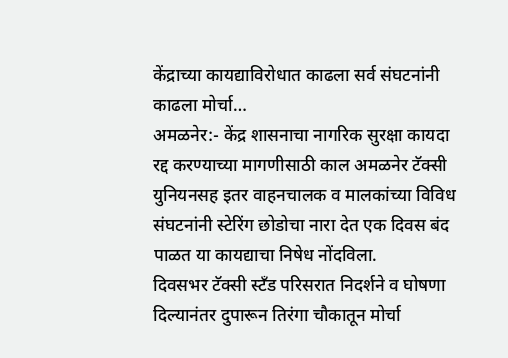केंद्राच्या कायद्याविरोधात काढला सर्व संघटनांनी काढला मोर्चा…
अमळनेर:- केंद्र शासनाचा नागरिक सुरक्षा कायदा रद्द करण्याच्या मागणीसाठी काल अमळनेर टॅक्सी युनियनसह इतर वाहनचालक व मालकांच्या विविध संघटनांनी स्टेरिंग छोडोचा नारा देत एक दिवस बंद पाळत या कायद्याचा निषेध नोंदविला.
दिवसभर टॅक्सी स्टँड परिसरात निदर्शने व घोषणा दिल्यानंतर दुपारून तिरंगा चौकातून मोर्चा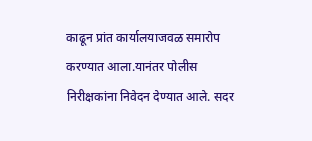काढून प्रांत कार्यालयाजवळ समारोप करण्यात आला.यानंतर पोलीस निरीक्षकांना निवेदन देण्यात आले. सदर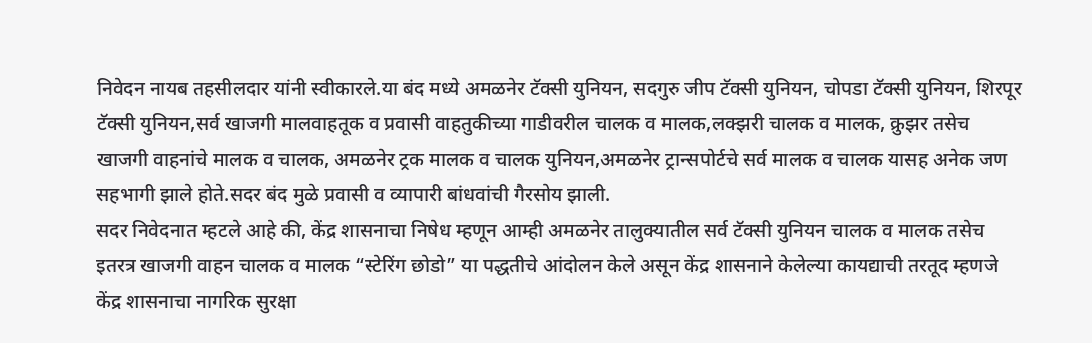निवेदन नायब तहसीलदार यांनी स्वीकारले.या बंद मध्ये अमळनेर टॅक्सी युनियन, सदगुरु जीप टॅक्सी युनियन, चोपडा टॅक्सी युनियन, शिरपूर टॅक्सी युनियन,सर्व खाजगी मालवाहतूक व प्रवासी वाहतुकीच्या गाडीवरील चालक व मालक,लक्झरी चालक व मालक, क्रुझर तसेच खाजगी वाहनांचे मालक व चालक, अमळनेर ट्रक मालक व चालक युनियन,अमळनेर ट्रान्सपोर्टचे सर्व मालक व चालक यासह अनेक जण सहभागी झाले होते.सदर बंद मुळे प्रवासी व व्यापारी बांधवांची गैरसोय झाली.
सदर निवेदनात म्हटले आहे की, केंद्र शासनाचा निषेध म्हणून आम्ही अमळनेर तालुक्यातील सर्व टॅक्सी युनियन चालक व मालक तसेच इतरत्र खाजगी वाहन चालक व मालक “स्टेरिंग छोडो” या पद्धतीचे आंदोलन केले असून केंद्र शासनाने केलेल्या कायद्याची तरतूद म्हणजे केंद्र शासनाचा नागरिक सुरक्षा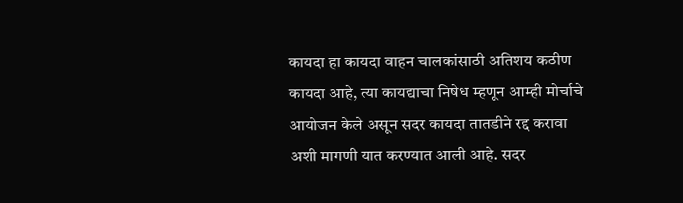कायदा हा कायदा वाहन चालकांसाठी अतिशय कठीण कायदा आहे, त्या कायद्याचा निषेध म्हणून आम्ही मोर्चाचे आयोजन केले असून सदर कायदा तातडीने रद्द करावा अशी मागणी यात करण्यात आली आहे. सदर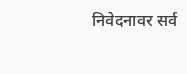निवेदनावर सर्व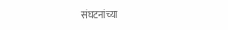संघटनांच्या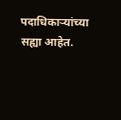पदाधिकाऱ्यांच्या सह्या आहेत.